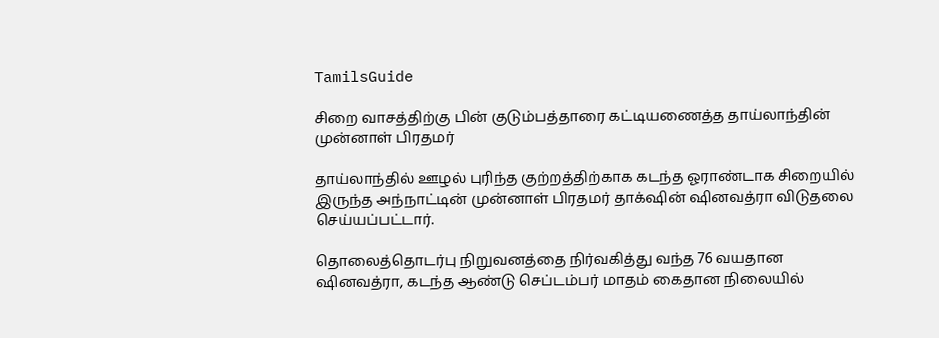TamilsGuide

சிறை வாசத்திற்கு பின் குடும்பத்தாரை கட்டியணைத்த தாய்லாந்தின் முன்னாள் பிரதமர்

தாய்லாந்தில் ஊழல் புரிந்த குற்றத்திற்காக கடந்த ஓராண்டாக சிறையில் இருந்த அந்நாட்டின் முன்னாள் பிரதமர் தாக்‌ஷின் ஷினவத்ரா விடுதலை செய்யப்பட்டார்.

தொலைத்தொடர்பு நிறுவனத்தை நிர்வகித்து வந்த 76 வயதான ஷினவத்ரா, கடந்த ஆண்டு செப்டம்பர் மாதம் கைதான நிலையில்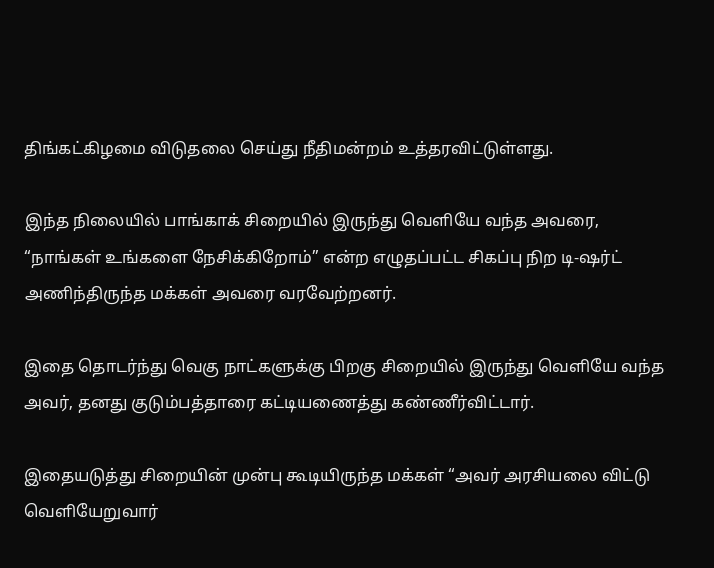திங்கட்கிழமை விடுதலை செய்து நீதிமன்றம் உத்தரவிட்டுள்ளது.

இந்த நிலையில் பாங்காக் சிறையில் இருந்து வெளியே வந்த அவரை, “நாங்கள் உங்களை நேசிக்கிறோம்” என்ற எழுதப்பட்ட சிகப்பு நிற டி-ஷர்ட் அணிந்திருந்த மக்கள் அவரை வரவேற்றனர்.

இதை தொடர்ந்து வெகு நாட்களுக்கு பிறகு சிறையில் இருந்து வெளியே வந்த அவர், தனது குடும்பத்தாரை கட்டியணைத்து கண்ணீர்விட்டார்.

இதையடுத்து சிறையின் முன்பு கூடியிருந்த மக்கள் “அவர் அரசியலை விட்டு வெளியேறுவார்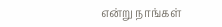என்று நாங்கள்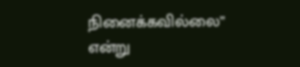நினைக்கவில்லை” என்று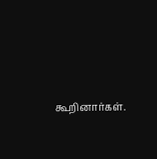கூறினார்கள்.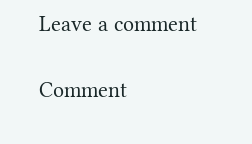Leave a comment

Comment